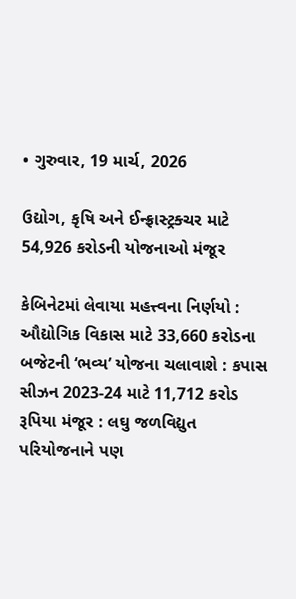• ગુરુવાર, 19 માર્ચ, 2026

ઉદ્યોગ, કૃષિ અને ઈન્ફ્રાસ્ટ્રક્ચર માટે 54,926 કરોડની યોજનાઓ મંજૂર

કેબિનેટમાં લેવાયા મહત્ત્વના નિર્ણયો : ઔદ્યોગિક વિકાસ માટે 33,660 કરોડના બજેટની ‘ભવ્ય’ યોજના ચલાવાશે : કપાસ સીઝન 2023-24 માટે 11,712 કરોડ રૂપિયા મંજૂર : લઘુ જળવિદ્યુત પરિયોજનાને પણ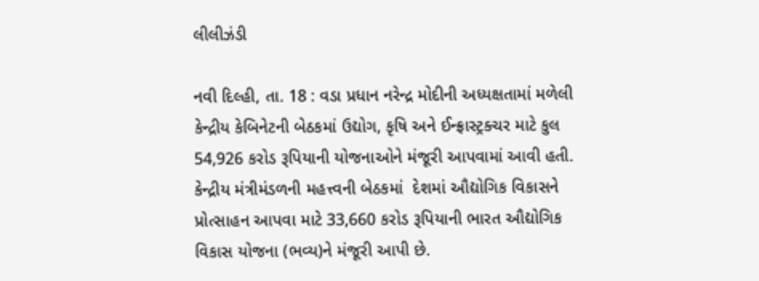લીલીઝંડી

નવી દિલ્હી, તા. 18 : વડા પ્રધાન નરેન્દ્ર મોદીની અધ્યક્ષતામાં મળેલી કેન્દ્રીય કેબિનેટની બેઠકમાં ઉદ્યોગ, કૃષિ અને ઈન્ફ્રાસ્ટ્રક્ચર માટે કુલ 54,926 કરોડ રૂપિયાની યોજનાઓને મંજૂરી આપવામાં આવી હતી. કેન્દ્રીય મંત્રીમંડળની મહત્ત્વની બેઠકમાં  દેશમાં ઔદ્યોગિક વિકાસને પ્રોત્સાહન આપવા માટે 33,660 કરોડ રૂપિયાની ભારત ઔદ્યોગિક વિકાસ યોજના (ભવ્ય)ને મંજૂરી આપી છે.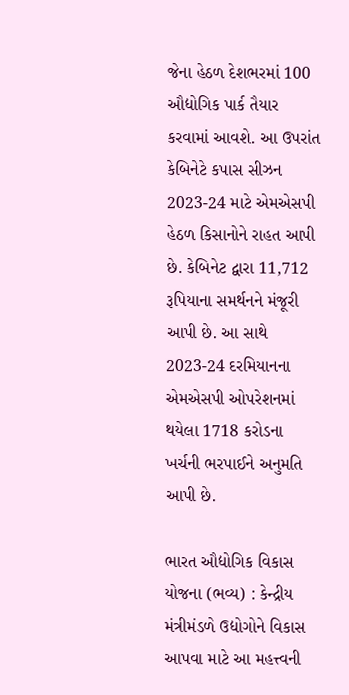જેના હેઠળ દેશભરમાં 100 ઔદ્યોગિક પાર્ક તૈયાર કરવામાં આવશે. આ ઉપરાંત કેબિનેટે કપાસ સીઝન 2023-24 માટે એમએસપી હેઠળ કિસાનોને રાહત આપી છે. કેબિનેટ દ્વારા 11,712 રૂપિયાના સમર્થનને મંજૂરી આપી છે. આ સાથે 2023-24 દરમિયાનના એમએસપી ઓપરેશનમાં થયેલા 1718 કરોડના ખર્ચની ભરપાઈને અનુમતિ આપી છે.

ભારત ઔદ્યોગિક વિકાસ યોજના (ભવ્ય) : કેન્દ્રીય મંત્રીમંડળે ઉદ્યોગોને વિકાસ આપવા માટે આ મહત્ત્વની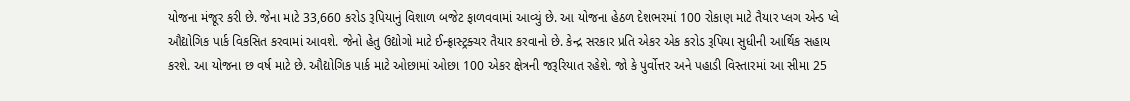યોજના મંજૂર કરી છે. જેના માટે 33,660 કરોડ રૂપિયાનું વિશાળ બજેટ ફાળવવામાં આવ્યું છે. આ યોજના હેઠળ દેશભરમાં 100 રોકાણ માટે તૈયાર પ્લગ એન્ડ પ્લે ઔદ્યોગિક પાર્ક વિકસિત કરવામાં આવશે. જેનો હેતુ ઉદ્યોગો માટે ઈન્ફ્રાસ્ટ્રક્ચર તૈયાર કરવાનો છે. કેન્દ્ર સરકાર પ્રતિ એકર એક કરોડ રૂપિયા સુધીની આર્થિક સહાય કરશે. આ યોજના છ વર્ષ માટે છે. ઔદ્યોગિક પાર્ક માટે ઓછામાં ઓછા 100 એકર ક્ષેત્રની જરૂરિયાત રહેશે. જો કે પુર્વોત્તર અને પહાડી વિસ્તારમાં આ સીમા 25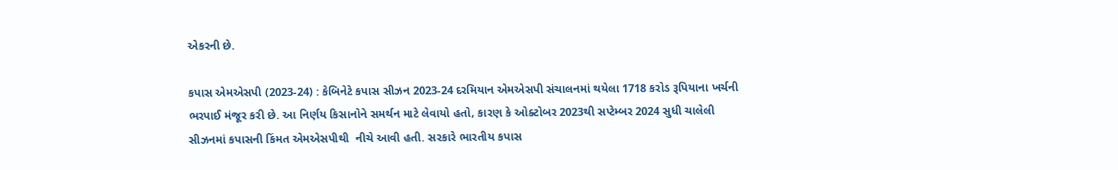એકરની છે.

કપાસ એમએસપી (2023-24) : કેબિનેટે કપાસ સીઝન 2023-24 દરમિયાન એમએસપી સંચાલનમાં થયેલા 1718 કરોડ રૂપિયાના ખર્ચની ભરપાઈ મંજૂર કરી છે. આ નિર્ણય કિસાનોને સમર્થન માટે લેવાયો હતો, કારણ કે ઓક્ટોબર 2023થી સપ્ટેમ્બર 2024 સુધી ચાલેલી સીઝનમાં કપાસની કિંમત એમએસપીથી  નીચે આવી હતી. સરકારે ભારતીય કપાસ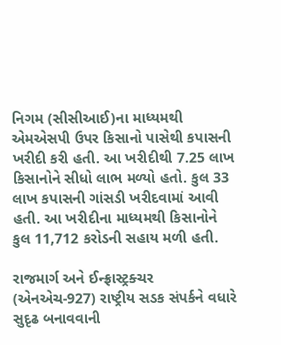નિગમ (સીસીઆઈ)ના માધ્યમથી એમએસપી ઉપર કિસાનો પાસેથી કપાસની ખરીદી કરી હતી. આ ખરીદીથી 7.25 લાખ કિસાનોને સીધો લાભ મળ્યો હતો. કુલ 33 લાખ કપાસની ગાંસડી ખરીદવામાં આવી હતી. આ ખરીદીના માધ્યમથી કિસાનોને કુલ 11,712 કરોડની સહાય મળી હતી.

રાજમાર્ગ અને ઈન્ફ્રાસ્ટ્રક્ચર (એનએચ-927) રાષ્ટ્રીય સડક સંપર્કને વધારે સુદૃઢ બનાવવાની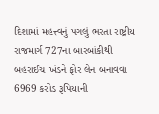દિશામાં મહત્ત્વનું પગલું ભરતા રાષ્ટ્રીય રાજમાર્ગ 727ના બારબાંકીથી બહરાઈચ ખંડને ફોર લેન બનાવવા 6969 કરોડ રૂપિયાની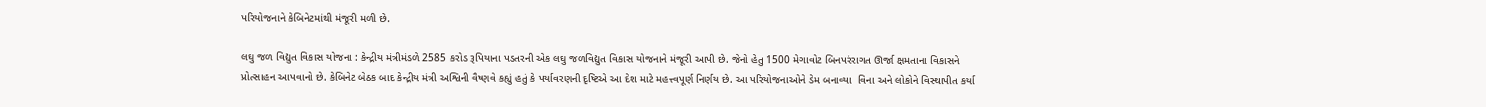પરિયોજનાને કેબિનેટમાંથી મંજૂરી મળી છે.

લઘુ જળ વિદ્યુત વિકાસ યોજના : કેન્દ્રીય મંત્રીમંડળે 2585 કરોડ રૂપિયાના પડતરની એક લઘુ જળવિદ્યુત વિકાસ યોજનાને મંજૂરી આપી છે. જેનો હેતુ 1500 મેગાવોટ બિનપરંરાગત ઊર્જા ક્ષમતાના વિકાસને પ્રોત્સાહન આપવાનો છે. કેબિનેટ બેઠક બાદ કેન્દ્રીય મંત્રી અશ્વિની વૈષ્ણવે કહ્યું હતું કે પર્યાવરણની દૃષ્ટિએ આ દેશ માટે મહત્ત્વપૂર્ણ નિર્ણય છે. આ પરિયોજનાઓને ડેમ બનાવ્યા  વિના અને લોકોને વિસ્થાપીત કર્યા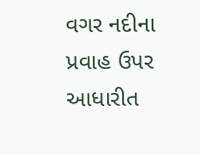વગર નદીના પ્રવાહ ઉપર આધારીત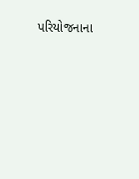પરિયોજનાના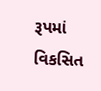રૂપમાં વિકસિત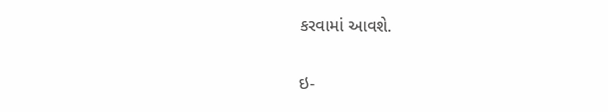કરવામાં આવશે.

ઇ-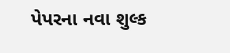પેપરના નવા શુલ્ક